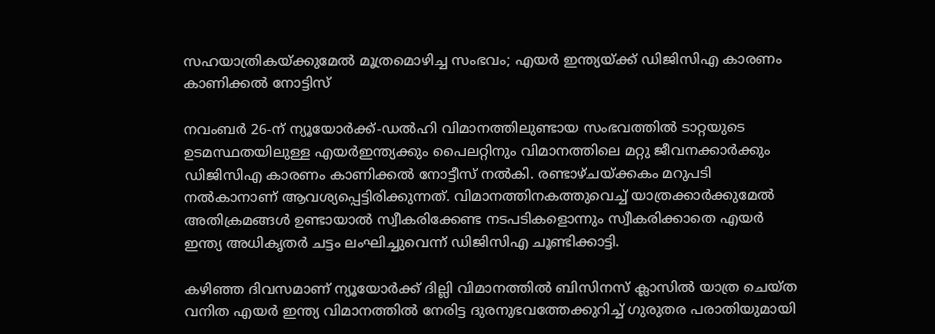സഹയാത്രികയ്ക്കുമേല്‍ മൂത്രമൊഴിച്ച സംഭവം; എയര്‍ ഇന്ത്യയ്ക്ക് ഡിജിസിഎ കാരണം കാണിക്കല്‍ നോട്ടിസ്

നവംബര്‍ 26-ന് ന്യൂയോര്‍ക്ക്-ഡല്‍ഹി വിമാനത്തിലുണ്ടായ സംഭവത്തില്‍ ടാറ്റയുടെ ഉടമസ്ഥതയിലുള്ള എയര്‍ഇന്ത്യക്കും പൈലറ്റിനും വിമാനത്തിലെ മറ്റു ജീവനക്കാര്‍ക്കും ഡിജിസിഎ കാരണം കാണിക്കല്‍ നോട്ടീസ് നല്‍കി. രണ്ടാഴ്ചയ്ക്കകം മറുപടി നല്‍കാനാണ് ആവശ്യപ്പെട്ടിരിക്കുന്നത്. വിമാനത്തിനകത്തുവെച്ച് യാത്രക്കാര്‍ക്കുമേല്‍ അതിക്രമങ്ങള്‍ ഉണ്ടായാല്‍ സ്വീകരിക്കേണ്ട നടപടികളൊന്നും സ്വീകരിക്കാതെ എയര്‍ ഇന്ത്യ അധികൃതര്‍ ചട്ടം ലംഘിച്ചുവെന്ന് ഡിജിസിഎ ചൂണ്ടിക്കാട്ടി.

കഴിഞ്ഞ ദിവസമാണ് ന്യൂയോര്‍ക്ക് ദില്ലി വിമാനത്തില്‍ ബിസിനസ് ക്ലാസില്‍ യാത്ര ചെയ്ത വനിത എയര്‍ ഇന്ത്യ വിമാനത്തില്‍ നേരിട്ട ദുരനുഭവത്തേക്കുറിച്ച് ഗുരുതര പരാതിയുമായി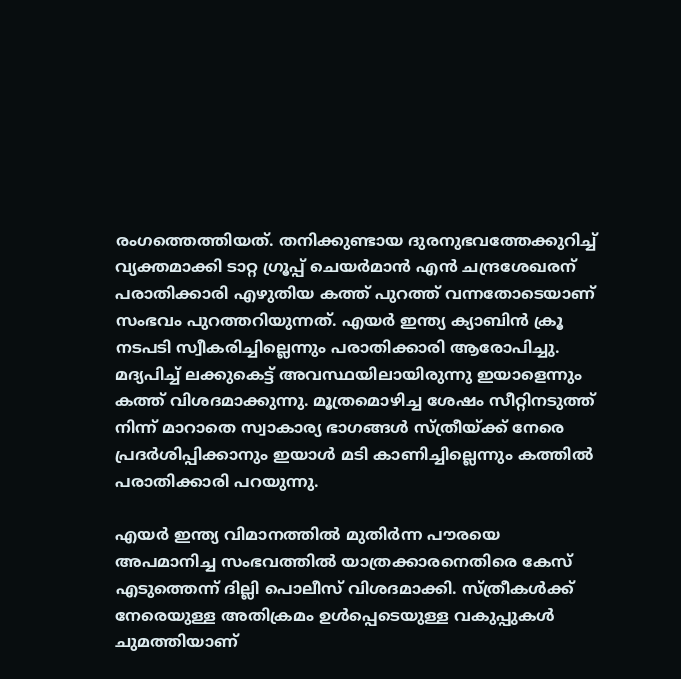രംഗത്തെത്തിയത്. തനിക്കുണ്ടായ ദുരനുഭവത്തേക്കുറിച്ച് വ്യക്തമാക്കി ടാറ്റ ഗ്രൂപ്പ് ചെയര്‍മാന്‍ എന്‍ ചന്ദ്രശേഖരന് പരാതിക്കാരി എഴുതിയ കത്ത് പുറത്ത് വന്നതോടെയാണ് സംഭവം പുറത്തറിയുന്നത്. എയര്‍ ഇന്ത്യ ക്യാബിന്‍ ക്രൂ നടപടി സ്വീകരിച്ചില്ലെന്നും പരാതിക്കാരി ആരോപിച്ചു. മദ്യപിച്ച് ലക്കുകെട്ട് അവസ്ഥയിലായിരുന്നു ഇയാളെന്നും കത്ത് വിശദമാക്കുന്നു. മൂത്രമൊഴിച്ച ശേഷം സീറ്റിനടുത്ത് നിന്ന് മാറാതെ സ്വാകാര്യ ഭാഗങ്ങള്‍ സ്ത്രീയ്ക്ക് നേരെ പ്രദര്‍ശിപ്പിക്കാനും ഇയാള്‍ മടി കാണിച്ചില്ലെന്നും കത്തില്‍ പരാതിക്കാരി പറയുന്നു.

എയര്‍ ഇന്ത്യ വിമാനത്തില്‍ മുതിര്‍ന്ന പൗരയെ അപമാനിച്ച സംഭവത്തില്‍ യാത്രക്കാരനെതിരെ കേസ് എടുത്തെന്ന് ദില്ലി പൊലീസ് വിശദമാക്കി. സ്ത്രീകള്‍ക്ക് നേരെയുള്ള അതിക്രമം ഉള്‍പ്പെടെയുള്ള വകുപ്പുകള്‍ ചുമത്തിയാണ്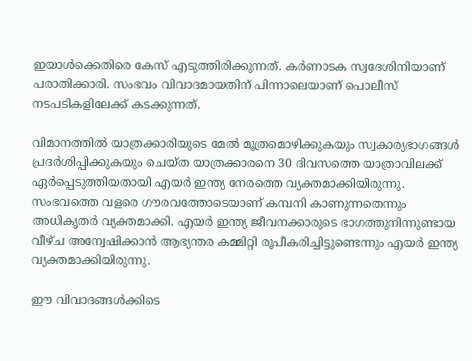ഇയാള്‍ക്കെതിരെ കേസ് എടുത്തിരിക്കുന്നത്. കര്‍ണാടക സ്വദേശിനിയാണ് പരാതിക്കാരി. സംഭവം വിവാദമായതിന് പിന്നാലെയാണ് പൊലീസ് നടപടികളിലേക്ക് കടക്കുന്നത്.

വിമാനത്തില്‍ യാത്രക്കാരിയുടെ മേല്‍ മൂത്രമൊഴിക്കുകയും സ്വകാര്യഭാഗങ്ങള്‍ പ്രദര്‍ശിപ്പിക്കുകയും ചെയ്ത യാത്രക്കാരനെ 30 ദിവസത്തെ യാത്രാവിലക്ക് ഏര്‍പ്പെടുത്തിയതായി എയര്‍ ഇന്ത്യ നേരത്തെ വ്യക്തമാക്കിയിരുന്നു. സംഭവത്തെ വളരെ ഗൗരവത്തോടെയാണ് കമ്പനി കാണുന്നതെന്നും അധികൃതര്‍ വ്യക്തമാക്കി. എയര്‍ ഇന്ത്യ ജീവനക്കാരുടെ ഭാഗത്തുനിന്നുണ്ടായ വീഴ്ച അന്വേഷിക്കാന്‍ ആഭ്യന്തര കമ്മിറ്റി രൂപീകരിച്ചിട്ടുണ്ടെന്നും എയര്‍ ഇന്ത്യ വ്യക്തമാക്കിയിരുന്നു.

ഈ വിവാദങ്ങള്‍ക്കിടെ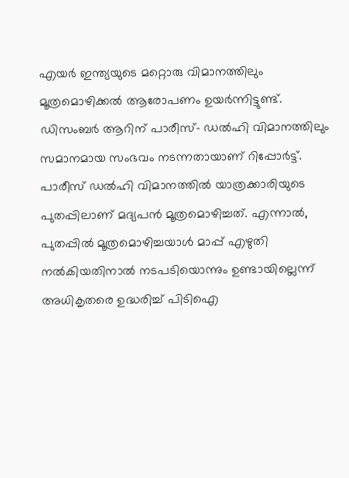എയര്‍ ഇന്ത്യയുടെ മറ്റൊരു വിമാനത്തിലും മൂത്രമൊഴിക്കല്‍ ആരോപണം ഉയര്‍ന്നിട്ടുണ്ട്. ഡിസംബര്‍ ആറിന് പാരീസ്- ഡല്‍ഹി വിമാനത്തിലും സമാനമായ സംഭവം നടന്നതായാണ് റിപ്പോര്‍ട്ട്. പാരീസ് ഡല്‍ഹി വിമാനത്തില്‍ യാത്രക്കാരിയുടെ പുതപ്പിലാണ് മദ്യപന്‍ മൂത്രമൊഴിച്ചത്. എന്നാല്‍, പുതപ്പില്‍ മൂത്രമൊഴിച്ചയാള്‍ മാപ്പ് എഴുതി നല്‍കിയതിനാല്‍ നടപടിയൊന്നും ഉണ്ടായില്ലെന്ന് അധികൃതരെ ഉദ്ധരിച്ച് പിടിഐ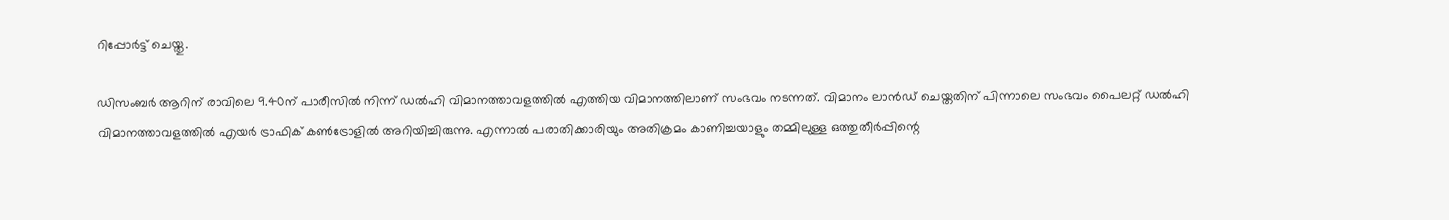റിപ്പോര്‍ട്ട് ചെയ്തു.

ഡിസംബര്‍ ആറിന് രാവിലെ 9.40ന് പാരീസില്‍ നിന്ന് ഡല്‍ഹി വിമാനത്താവളത്തില്‍ എത്തിയ വിമാനത്തിലാണ് സംഭവം നടന്നത്. വിമാനം ലാന്‍ഡ് ചെയ്തതിന് പിന്നാലെ സംഭവം പൈലറ്റ് ഡല്‍ഹി വിമാനത്താവളത്തില്‍ എയര്‍ ട്രാഫിക് കണ്‍ട്രോളില്‍ അറിയിച്ചിരുന്നു. എന്നാല്‍ പരാതിക്കാരിയും അതിക്രമം കാണിച്ചയാളും തമ്മിലുള്ള ഒത്തുതീര്‍പ്പിന്റെ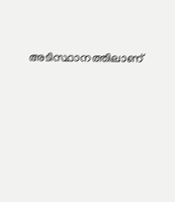അടിസ്ഥാനത്തിലാണ്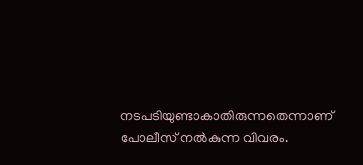നടപടിയുണ്ടാകാതിരുന്നതെന്നാണ് പോലീസ് നല്‍കുന്ന വിവരം.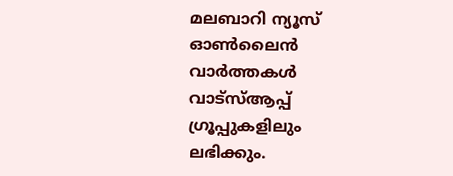മലബാറി ന്യൂസ് ഓണ്‍ലൈന്‍ വാര്‍ത്തകള്‍ വാട്‌സ്ആപ്പ് ഗ്രൂപ്പുകളിലും ലഭിക്കും.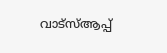വാട്‌സ്ആപ്പ്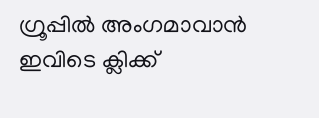ഗ്രൂപ്പില്‍ അംഗമാവാന്‍ ഇവിടെ ക്ലിക്ക്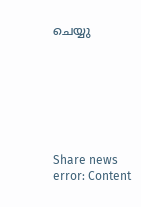ചെയ്യു







Share news
error: Content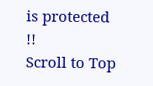is protected !!
Scroll to Top